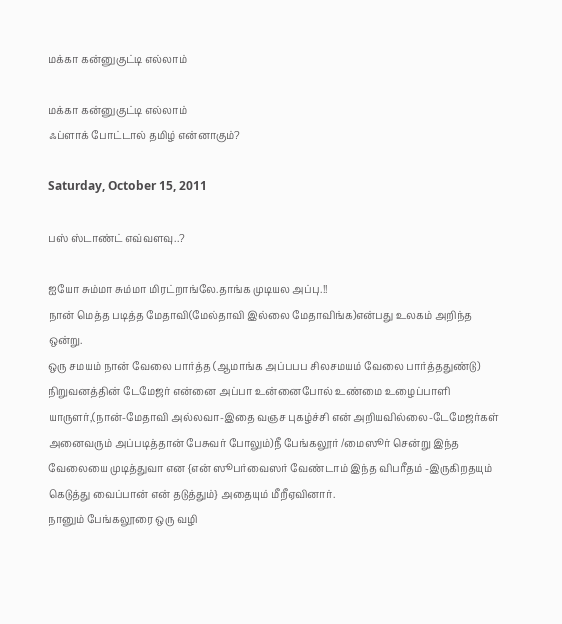மக்கா கன்னுகுட்டி எல்லாம்

மக்கா கன்னுகுட்டி எல்லாம்
ஃப்ளாக் போட்டால் தமிழ் என்னாகும்?

Saturday, October 15, 2011

பஸ் ஸ்டாண்ட் எவ்வளவு..?

ஐயோ சும்மா சும்மா மிரட்றாங்லே.தாங்க முடியல அப்பு.!!
நான் மெத்த படித்த மேதாவி(மேல்தாவி இல்லை மேதாவிங்க)என்பது உலகம் அறிந்த ஒன்று.
ஒரு சமயம் நான் வேலை பார்த்த (ஆமாங்க அப்பபப சிலசமயம் வேலை பார்த்ததுண்டு) நிறுவனத்தின் டேமேஜர் என்னை அப்பா உன்னைபோல் உண்மை உழைப்பாளி யாருளர்,(நான்-மேதாவி அல்லவா-இதை வஞச புகழ்ச்சி என் அறியவில்லை-டேமேஜர்கள் அனைவரும் அப்படித்தான் பேசுவர் போலும்)நீ பேங்கலூர் /மைஸூர் சென்று இந்த வேலையை முடித்துவா என {என் ஸூபர்வைஸர் வேண்டாம் இந்த விபரீதம் -இருகிறதயும் கெடுத்து வைப்பான் என் தடுத்தும்} அதையும் மீறீஏவினார்.
நானும் பேங்கலூரை ஒரு வழி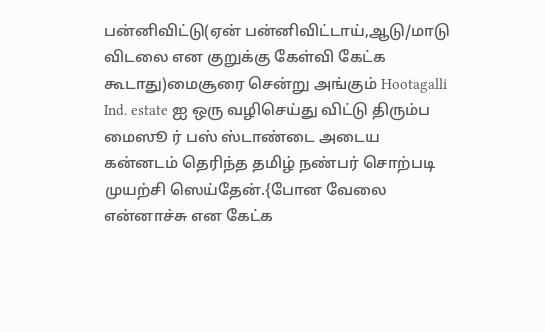பன்னிவிட்டு(ஏன் பன்னிவிட்டாய்,ஆடு/மாடு விடலை என குறுக்கு கேள்வி கேட்க கூடாது)மைசூரை சென்று அங்கும் Hootagalli Ind. estate ஐ ஒரு வழிசெய்து விட்டு திரும்ப மைஸூ ர் பஸ் ஸ்டாண்டை அடைய கன்னடம் தெரிந்த தமிழ் நண்பர் சொற்படி முயற்சி ஸெய்தேன்.{போன வேலை என்னாச்சு என கேட்க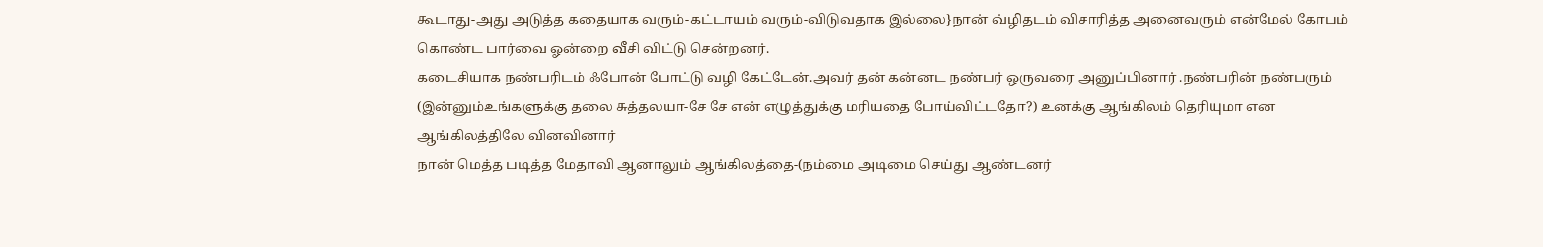கூடாது-அது அடுத்த கதையாக வரும்-கட்டாயம் வரும்-விடுவதாக இல்லை}நான் வ்ழிதடம் விசாரித்த அனைவரும் என்மேல் கோபம் கொண்ட பார்வை ஓன்றை வீசி விட்டு சென்றனர்.
கடைசியாக நண்பரிடம் ஃபோன் போட்டு வழி கேட்டேன்.அவர் தன் கன்னட நண்பர் ஒருவரை அனுப்பினார் .நண்பரின் நண்பரும் (இன்னும்உங்களுக்கு தலை சுத்தலயா-சே சே என் எழுத்துக்கு மரியதை போய்விட்டதோ?) உனக்கு ஆங்கிலம் தெரியுமா என ஆங்கிலத்திலே வினவினார்
நான் மெத்த படித்த மேதாவி ஆனாலும் ஆங்கிலத்தை-(நம்மை அடிமை செய்து ஆண்டனர்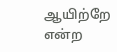ஆயிற்றே என்ற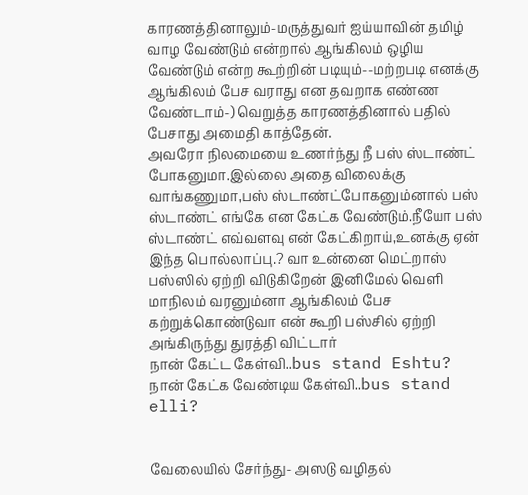காரணத்தினாலும்-மருத்துவர் ஐய்யாவின் தமிழ் வாழ வேண்டும் என்றால் ஆங்கிலம் ஒழிய வேண்டும் என்ற கூற்றின் படியும்--மற்றபடி எனக்கு ஆங்கிலம் பேச வராது என தவறாக எண்ண வேண்டாம்-) வெறுத்த காரணத்தினால் பதில் பேசாது அமைதி காத்தேன்.
அவரோ நிலமையை உணர்ந்து நீ பஸ் ஸ்டாண்ட் போகனுமா.இல்லை அதை விலைக்கு வாங்கணுமா,பஸ் ஸ்டாண்ட்போகனும்னால் பஸ் ஸ்டாண்ட் எங்கே என கேட்க வேண்டும்.நீயோ பஸ் ஸ்டாண்ட் எவ்வளவு என் கேட்கிறாய்,உனக்கு ஏன் இந்த பொல்லாப்பு.? வா உன்னை மெட்றாஸ் பஸ்ஸில் ஏற்றி விடுகிறேன் இனிமேல் வெளி மாநிலம் வரனும்னா ஆங்கிலம் பேச கற்றுக்கொண்டுவா என் கூறி பஸ்சில் ஏற்றி அங்கிருந்து துரத்தி விட்டார்
நான் கேட்ட கேள்வி..bus stand Eshtu?
நான் கேட்க வேண்டிய கேள்வி..bus stand elli?


வேலையில் சேர்ந்து- அஸடு வழிதல்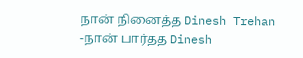நான் நினைத்த Dinesh Trehan
-நான் பார்தத Dinesh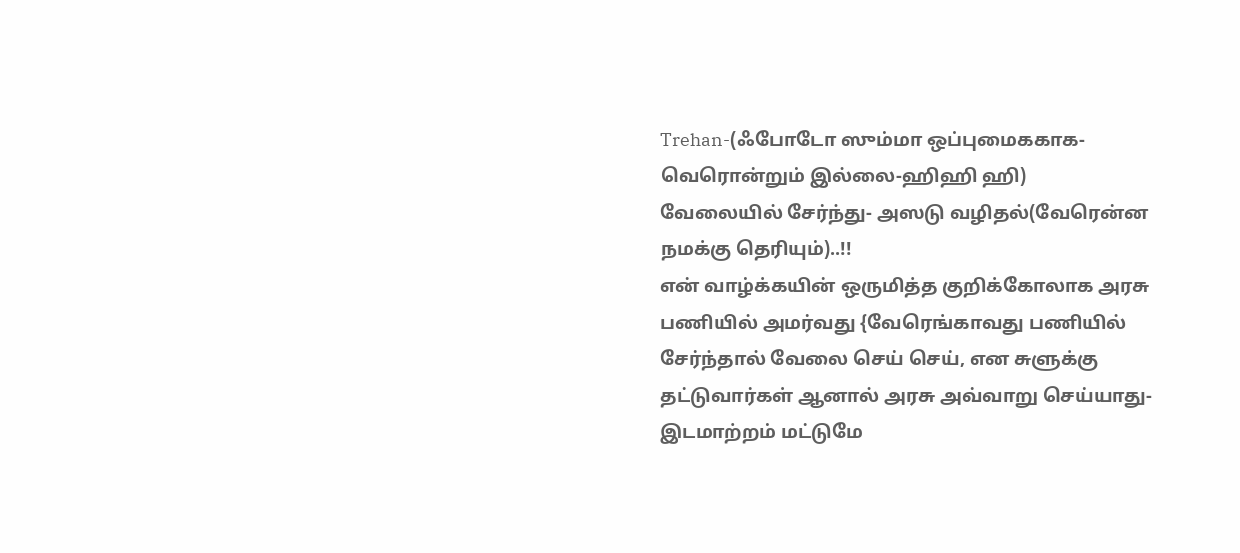Trehan-(ஃபோடோ ஸும்மா ஒப்புமைககாக-வெரொன்றும் இல்லை-ஹிஹி ஹி)
வேலையில் சேர்ந்து- அஸடு வழிதல்(வேரென்ன நமக்கு தெரியும்)..!!
என் வாழ்க்கயின் ஒருமித்த குறிக்கோலாக அரசு பணியில் அமர்வது {வேரெங்காவது பணியில் சேர்ந்தால் வேலை செய் செய், என சுளுக்கு தட்டுவார்கள் ஆனால் அரசு அவ்வாறு செய்யாது-இடமாற்றம் மட்டுமே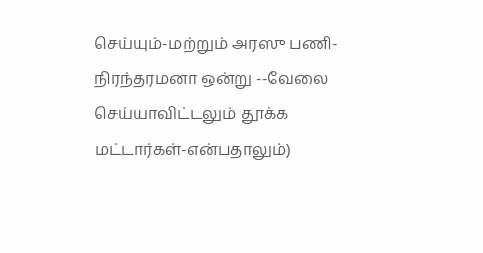செய்யும்-மற்றும் அரஸு பணி-நிரந்தரமனா ஒன்று --வேலை செய்யாவிட்டலும் தூக்க மட்டார்கள்-என்பதாலும்)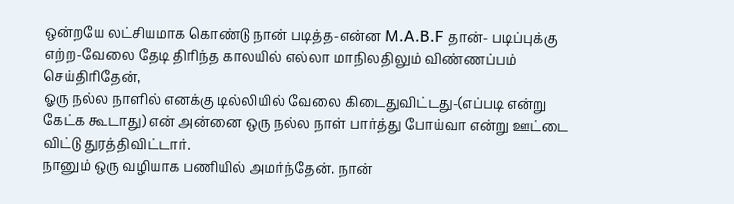ஒன்றயே லட்சியமாக கொண்டு நான் படித்த-என்ன M.A.B.F தான்- படிப்புக்கு எற்ற-வேலை தேடி திரிந்த காலயில் எல்லா மாநிலதிலும் விண்ணப்பம் செய்திரிதேன்,
ஓரு நல்ல நாளில் எனக்கு டில்லியில் வேலை கிடைதுவிட்டது-(எப்படி என்று கேட்க கூடாது) என் அன்னை ஒரு நல்ல நாள் பார்த்து போய்வா என்று ஊட்டை விட்டு துரத்திவிட்டார்.
நானும் ஒரு வழியாக பணியில் அமர்ந்தேன். நான்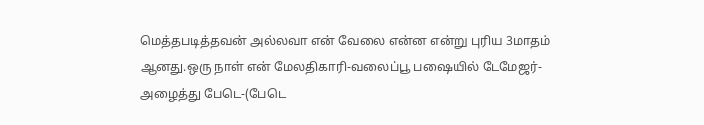மெத்தபடித்தவன் அல்லவா என் வேலை என்ன என்று புரிய 3மாதம் ஆனது.ஒரு நாள் என் மேலதிகாரி-வலைப்பூ பஷையில் டேமேஜர்-அழைத்து பேடெ-(பேடெ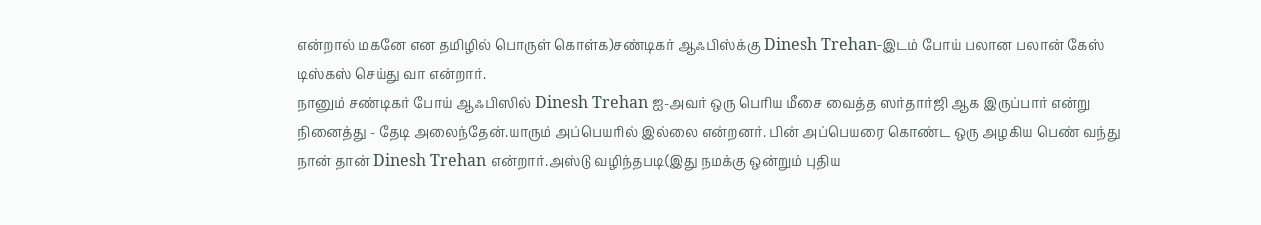என்றால் மகனே என தமிழில் பொருள் கொள்க)சண்டிகர் ஆஃபிஸ்க்கு Dinesh Trehan-இடம் போய் பலான பலான் கேஸ் டிஸ்கஸ் செய்து வா என்றார்.
நானும் சண்டிகர் போய் ஆஃபிஸில் Dinesh Trehan ஐ-அவர் ஒரு பெரிய மீசை வைத்த ஸர்தார்ஜி ஆக இருப்பார் என்று நினைத்து - தேடி அலைந்தேன்.யாரும் அப்பெயரில் இல்லை என்றனர். பின் அப்பெயரை கொண்ட ஒரு அழகிய பெண் வந்து நான் தான் Dinesh Trehan என்றார்.அஸ்டு வழிந்தபடி(இது நமக்கு ஒன்றும் புதிய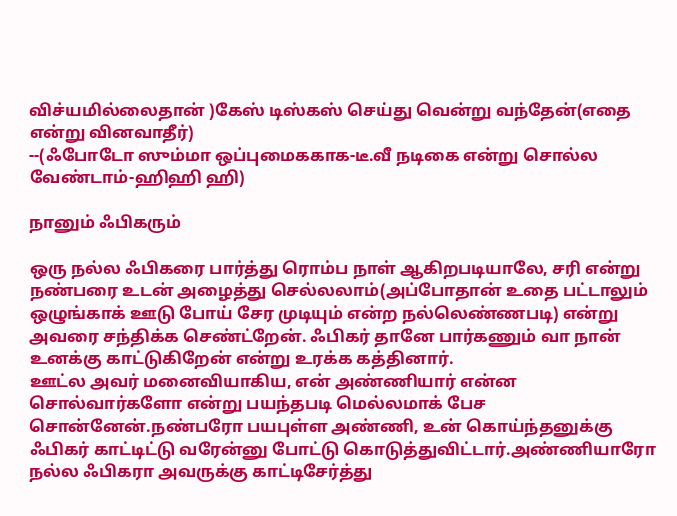விச்யமில்லைதான் )கேஸ் டிஸ்கஸ் செய்து வென்று வந்தேன்(எதை என்று வினவாதீர்)
--(ஃபோடோ ஸும்மா ஒப்புமைககாக-டீ.வீ நடிகை என்று சொல்ல வேண்டாம்-ஹிஹி ஹி)

நானும் ஃபிகரும்

ஒரு நல்ல ஃபிகரை பார்த்து ரொம்ப நாள் ஆகிறபடியாலே, சரி என்று நண்பரை உடன் அழைத்து செல்லலாம்(அப்போதான் உதை பட்டாலும் ஒழுங்காக் ஊடு போய் சேர முடியும் என்ற நல்லெண்ணபடி) என்று அவரை சந்திக்க செண்ட்றேன். ஃபிகர் தானே பார்கணும் வா நான் உனக்கு காட்டுகிறேன் என்று உரக்க கத்தினார்.
ஊட்ல அவர் மனைவியாகிய, என் அண்ணியார் என்ன சொல்வார்களோ என்று பயந்தபடி மெல்லமாக் பேச சொன்னேன்.நண்பரோ பயபுள்ள அண்ணி, உன் கொய்ந்தனுக்கு ஃபிகர் காட்டிட்டு வரேன்னு போட்டு கொடுத்துவிட்டார்.அண்ணியாரோ நல்ல ஃபிகரா அவருக்கு காட்டிசேர்த்து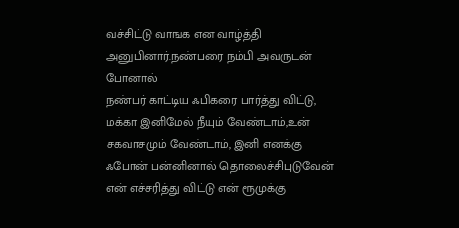வச்சிட்டு வாஙக என வாழ்த்தி அனுபினார்.நண்பரை நம்பி அவருடன் போனால்
நண்பர் காட்டிய ஃபிகரை பார்த்து விட்டு, மக்கா இனிமேல் நீயும் வேண்டாம்,உன் சகவாசமும் வேண்டாம், இனி எனக்கு ஃபோன் பன்னினால் தொலைச்சிபுடுவேன் என் எச்சரித்து விட்டு என் ரூமுக்கு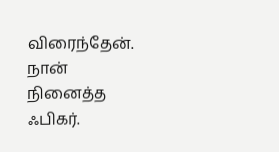விரைந்தேன்.
நான் நினைத்த ஃபிகர்.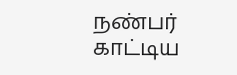நண்பர் காட்டிய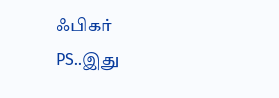ஃபிகர்
PS..இது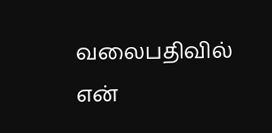வலைபதிவில்  என்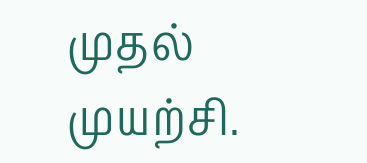முதல் முயற்சி.